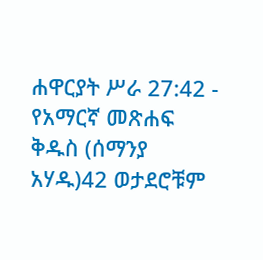ሐዋርያት ሥራ 27:42 - የአማርኛ መጽሐፍ ቅዱስ (ሰማንያ አሃዱ)42 ወታደሮቹም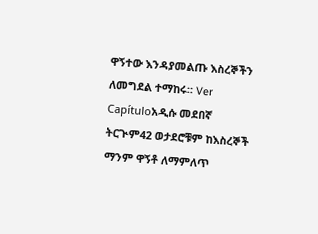ዋኝተው እንዳያመልጡ እስረኞችን ለመግደል ተማከሩ። Ver Capítuloአዲሱ መደበኛ ትርጒም42 ወታደሮቹም ከእስረኞች ማንም ዋኝቶ ለማምለጥ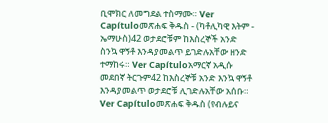ቢሞክር ለመግደል ተስማሙ። Ver Capítuloመጽሐፍ ቅዱስ - (ካቶሊካዊ እትም - ኤማሁስ)42 ወታደሮቹም ከእስረኞች አንድ ስንኳ ዋኝቶ እንዳያመልጥ ይገድሉአቸው ዘንድ ተማከሩ። Ver Capítuloአማርኛ አዲሱ መደበኛ ትርጉም42 ከእስረኞቹ አንድ እንኳ ዋኝቶ እንዳያመልጥ ወታደሮቹ ሊገድሉአቸው አሰቡ። Ver Capítuloመጽሐፍ ቅዱስ (የብሉይና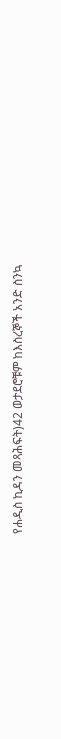የሐዲስ ኪዳን መጻሕፍት)42 ወታደሮቹም ከእስረኞች አንድ ስንኳ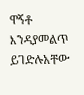ዋኝቶ እንዳያመልጥ ይገድሉአቸው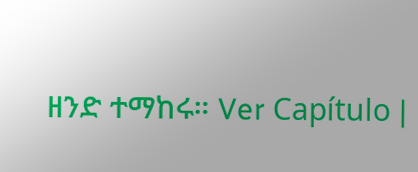ዘንድ ተማከሩ። Ver Capítulo |